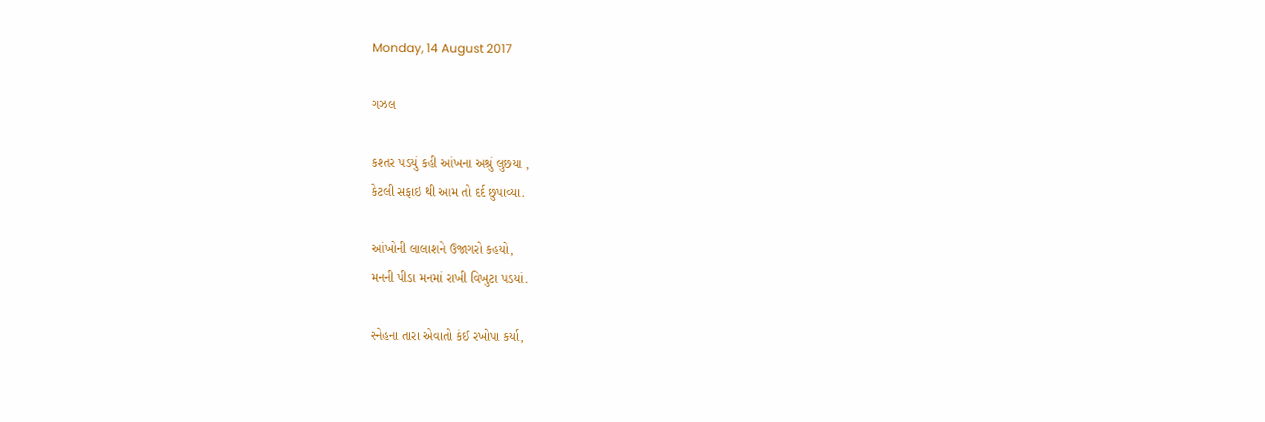Monday, 14 August 2017

ગઝલ

કશ્તર પડયું કહી આંખના અશ્રું લુછયા ,
કેટલી સફાઇ થી આમ તો દર્દ છુપાવ્યા.

આંખોની લાલાશને ઉજાગરો કહયો,
મનની પીડા મનમાં રાખી વિખુટા પડયાં.

સ્નેહના તારા એવાતો કંઈ રખોપા કર્યા,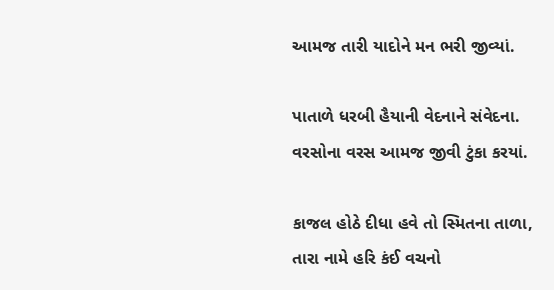આમજ તારી યાદોને મન ભરી જીવ્યાં.

પાતાળે ધરબી હૈયાની વેદનાને સંવેદના.
વરસોના વરસ આમજ જીવી ટુંકા કરયાં.

કાજલ હોઠે દીધા હવે તો સ્મિતના તાળા,
તારા નામે હરિ કંઈ વચનો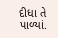દીધા તે પાળ્યાં.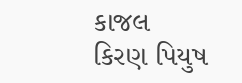કાજલ
કિરણ પિયુષ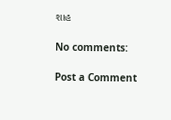શાહ

No comments:

Post a Comment